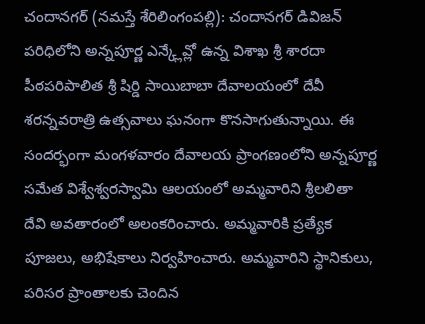చందానగర్ (నమస్తే శేరిలింగంపల్లి): చందానగర్ డివిజన్ పరిధిలోని అన్నపూర్ణ ఎన్క్లేవ్లో ఉన్న విశాఖ శ్రీ శారదా పీఠపరిపాలిత శ్రీ షిర్డి సాయిబాబా దేవాలయంలో దేవీ శరన్నవరాత్రి ఉత్సవాలు ఘనంగా కొనసాగుతున్నాయి. ఈ సందర్భంగా మంగళవారం దేవాలయ ప్రాంగణంలోని అన్నపూర్ణ సమేత విశ్వేశ్వరస్వామి ఆలయంలో అమ్మవారిని శ్రీలలితా దేవి అవతారంలో అలంకరించారు. అమ్మవారికి ప్రత్యేక పూజలు, అభిషేకాలు నిర్వహించారు. అమ్మవారిని స్థానికులు, పరిసర ప్రాంతాలకు చెందిన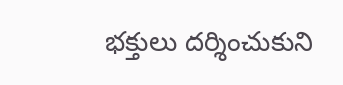భక్తులు దర్శించుకుని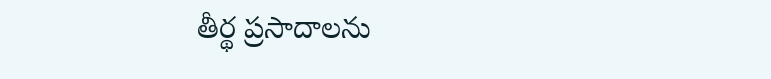తీర్థ ప్రసాదాలను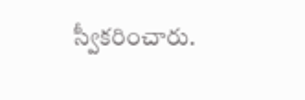స్వీకరించారు.